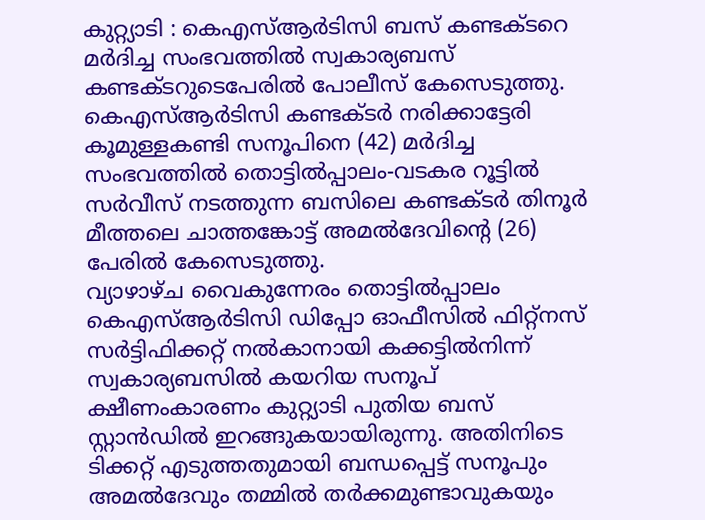കുറ്റ്യാടി : കെഎസ്ആർടിസി ബസ് കണ്ടക്ടറെ മർദിച്ച സംഭവത്തിൽ സ്വകാര്യബസ് കണ്ടക്ടറുടെപേരിൽ പോലീസ് കേസെടുത്തു. കെഎസ്ആർടിസി കണ്ടക്ടർ നരിക്കാട്ടേരി കൂമുള്ളകണ്ടി സനൂപിനെ (42) മർദിച്ച സംഭവത്തിൽ തൊട്ടിൽപ്പാലം-വടകര റൂട്ടിൽ സർവീസ് നടത്തുന്ന ബസിലെ കണ്ടക്ടർ തിനൂർ മീത്തലെ ചാത്തങ്കോട്ട് അമൽദേവിന്റെ (26) പേരിൽ കേസെടുത്തു.
വ്യാഴാഴ്ച വൈകുന്നേരം തൊട്ടിൽപ്പാലം കെഎസ്ആർടിസി ഡിപ്പോ ഓഫീസിൽ ഫിറ്റ്നസ് സർട്ടിഫിക്കറ്റ് നൽകാനായി കക്കട്ടിൽനിന്ന് സ്വകാര്യബസിൽ കയറിയ സനൂപ് ക്ഷീണംകാരണം കുറ്റ്യാടി പുതിയ ബസ് സ്റ്റാൻഡിൽ ഇറങ്ങുകയായിരുന്നു. അതിനിടെ ടിക്കറ്റ് എടുത്തതുമായി ബന്ധപ്പെട്ട് സനൂപും അമൽദേവും തമ്മിൽ തർക്കമുണ്ടാവുകയും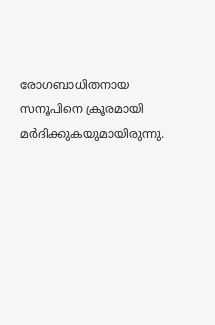രോഗബാധിതനായ സനൂപിനെ ക്രൂരമായി മർദിക്കുകയുമായിരുന്നു.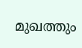മുഖത്തും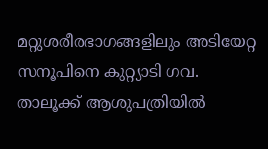മറ്റുശരീരഭാഗങ്ങളിലും അടിയേറ്റ സനൂപിനെ കുറ്റ്യാടി ഗവ. താലൂക്ക് ആശുപത്രിയിൽ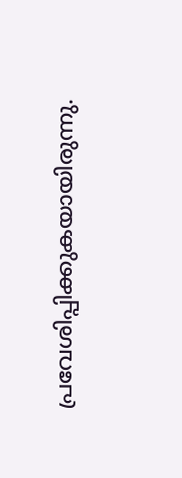പ്രവേശിപ്പിക്കുകയായിരുന്നു.